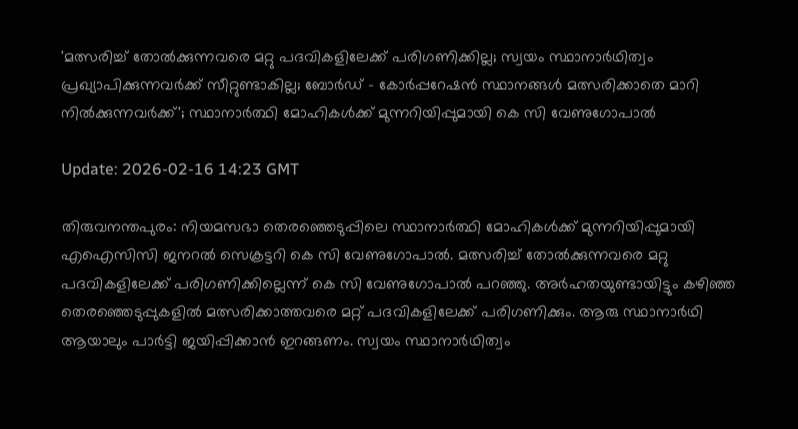'മത്സരിച്ച് തോല്‍ക്കുന്നവരെ മറ്റു പദവികളിലേക്ക് പരിഗണിക്കില്ല; സ്വയം സ്ഥാനാര്‍ഥിത്വം പ്രഖ്യാപിക്കുന്നവര്‍ക്ക് സീറ്റുണ്ടാകില്ല; ബോര്‍ഡ് - കോര്‍പ്പറേഷന്‍ സ്ഥാനങ്ങള്‍ മത്സരിക്കാതെ മാറി നില്‍ക്കുന്നവര്‍ക്ക്'; സ്ഥാനാര്‍ത്ഥി മോഹികള്‍ക്ക് മുന്നറിയിപ്പുമായി കെ സി വേണുഗോപാല്‍

Update: 2026-02-16 14:23 GMT

തിരുവനന്തപുരം: നിയമസഭാ തെരഞ്ഞെടുപ്പിലെ സ്ഥാനാര്‍ത്ഥി മോഹികള്‍ക്ക് മുന്നറിയിപ്പുമായി എഐസിസി ജനറല്‍ സെക്രട്ടറി കെ സി വേണുഗോപാല്‍. മത്സരിച്ച് തോല്‍ക്കുന്നവരെ മറ്റു പദവികളിലേക്ക് പരിഗണിക്കില്ലെന്ന് കെ സി വേണുഗോപാല്‍ പറഞ്ഞു. അര്‍ഹതയുണ്ടായിട്ടും കഴിഞ്ഞ തെരഞ്ഞെടുപ്പുകളില്‍ മത്സരിക്കാത്തവരെ മറ്റ് പദവികളിലേക്ക് പരിഗണിക്കും. ആരു സ്ഥാനാര്‍ഥി ആയാലും പാര്‍ട്ടി ജയിപ്പിക്കാന്‍ ഇറങ്ങണം. സ്വയം സ്ഥാനാര്‍ഥിത്വം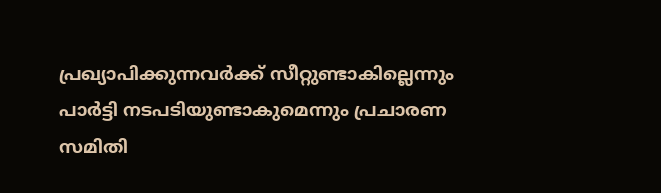പ്രഖ്യാപിക്കുന്നവര്‍ക്ക് സീറ്റുണ്ടാകില്ലെന്നും പാര്‍ട്ടി നടപടിയുണ്ടാകുമെന്നും പ്രചാരണ സമിതി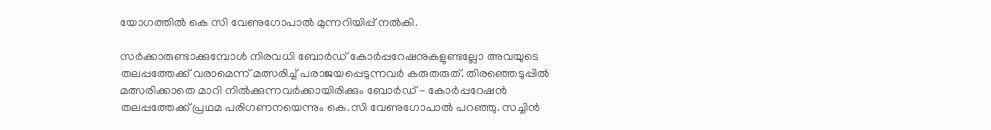യോഗത്തില്‍ കെ സി വേണുഗോപാല്‍ മുന്നറിയിപ്പ് നല്‍കി.

സര്‍ക്കാരുണ്ടാക്കുമ്പോള്‍ നിരവധി ബോര്‍ഡ് കോര്‍പ്പറേഷനുകളുണ്ടല്ലോ അവയുടെ തലപ്പത്തേക്ക് വരാമെന്ന് മത്സരിച്ച് പരാജയപ്പെടുന്നവര്‍ കരുതരുത്. തിരഞ്ഞെടുപ്പില്‍ മത്സരിക്കാതെ മാറി നില്‍ക്കുന്നവര്‍ക്കായിരിക്കും ബോര്‍ഡ് - കോര്‍പ്പറേഷന്‍ തലപ്പത്തേക്ക് പ്രഥമ പരിഗണനയെന്നും കെ.സി വേണുഗോപാല്‍ പറഞ്ഞു. സച്ചിന്‍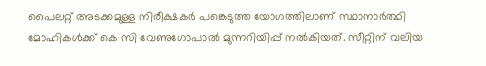പൈലറ്റ് അടക്കമുള്ള നിരീക്ഷകര്‍ പങ്കെടുത്ത യോഗത്തിലാണ് സ്ഥാനാര്‍ത്ഥി മോഹികള്‍ക്ക് കെ സി വേണുഗോപാല്‍ മുന്നറിയിപ്പ് നല്‍കിയത്. സീറ്റിന് വലിയ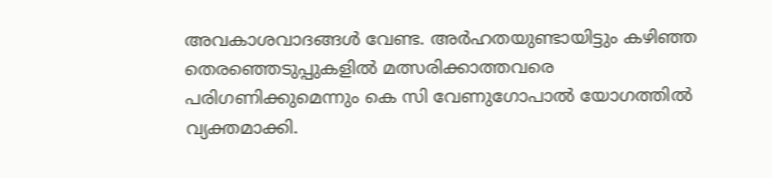അവകാശവാദങ്ങള്‍ വേണ്ട. അര്‍ഹതയുണ്ടായിട്ടും കഴിഞ്ഞ തെരഞ്ഞെടുപ്പുകളില്‍ മത്സരിക്കാത്തവരെ പരിഗണിക്കുമെന്നും കെ സി വേണുഗോപാല്‍ യോഗത്തില്‍ വ്യക്തമാക്കി.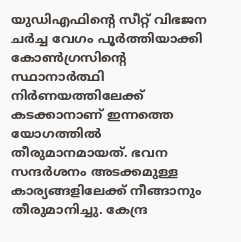യുഡിഎഫിന്റെ സീറ്റ് വിഭജന ചര്‍ച്ച വേഗം പൂര്‍ത്തിയാക്കി കോണ്‍ഗ്രസിന്റെ സ്ഥാനാര്‍ത്ഥി നിര്‍ണയത്തിലേക്ക് കടക്കാനാണ് ഇന്നത്തെ യോഗത്തില്‍ തീരുമാനമായത്. ഭവന സന്ദര്‍ശനം അടക്കമുള്ള കാര്യങ്ങളിലേക്ക് നീങ്ങാനും തീരുമാനിച്ചു. കേന്ദ്ര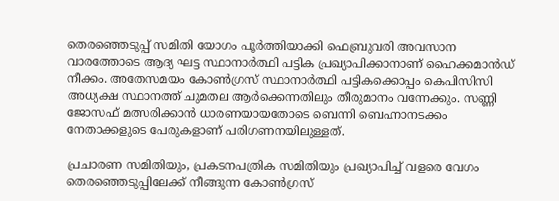തെരഞ്ഞെടുപ്പ് സമിതി യോഗം പൂര്‍ത്തിയാക്കി ഫെബ്രുവരി അവസാന വാരത്തോടെ ആദ്യ ഘട്ട സ്ഥാനാര്‍ത്ഥി പട്ടിക പ്രഖ്യാപിക്കാനാണ് ഹൈക്കമാന്‍ഡ് നീക്കം. അതേസമയം കോണ്‍ഗ്രസ് സ്ഥാനാര്‍ത്ഥി പട്ടികക്കൊപ്പം കെപിസിസി അധ്യക്ഷ സ്ഥാനത്ത് ചുമതല ആര്‍ക്കെന്നതിലും തീരുമാനം വന്നേക്കും. സണ്ണി ജോസഫ് മത്സരിക്കാന്‍ ധാരണയായതോടെ ബെന്നി ബെഹ്നാനടക്കം നേതാക്കളുടെ പേരുകളാണ് പരിഗണനയിലുള്ളത്.

പ്രചാരണ സമിതിയും, പ്രകടനപത്രിക സമിതിയും പ്രഖ്യാപിച്ച് വളരെ വേഗം തെരഞ്ഞെടുപ്പിലേക്ക് നീങ്ങുന്ന കോണ്‍ഗ്രസ്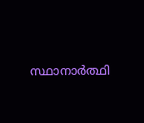സ്ഥാനാര്‍ത്ഥി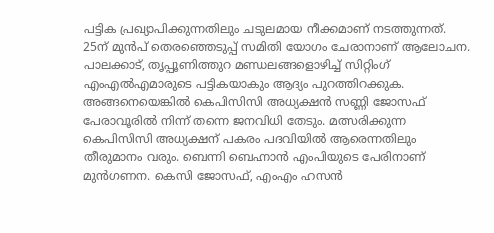പട്ടിക പ്രഖ്യാപിക്കുന്നതിലും ചടുലമായ നീക്കമാണ് നടത്തുന്നത്. 25ന് മുന്‍പ് തെരഞ്ഞെടുപ്പ് സമിതി യോഗം ചേരാനാണ് ആലോചന. പാലക്കാട്, തൃപ്പൂണിത്തുറ മണ്ഡലങ്ങളൊഴിച്ച് സിറ്റിംഗ് എംഎല്‍എമാരുടെ പട്ടികയാകും ആദ്യം പുറത്തിറക്കുക. അങ്ങനെയെങ്കില്‍ കെപിസിസി അധ്യക്ഷന്‍ സണ്ണി ജോസഫ് പേരാവൂരില്‍ നിന്ന് തന്നെ ജനവിധി തേടും. മത്സരിക്കുന്ന കെപിസിസി അധ്യക്ഷന് പകരം പദവിയില്‍ ആരെന്നതിലും തീരുമാനം വരും. ബെന്നി ബെഹ്നാന്‍ എംപിയുടെ പേരിനാണ് മുന്‍ഗണന. കെസി ജോസഫ്, എംഎം ഹസന്‍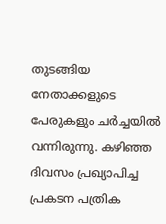തുടങ്ങിയ നേതാക്കളുടെ പേരുകളും ചര്‍ച്ചയില്‍ വന്നിരുന്നു. കഴിഞ്ഞ ദിവസം പ്രഖ്യാപിച്ച പ്രകടന പത്രിക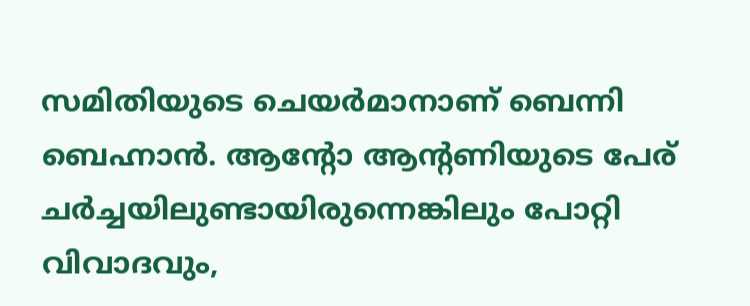സമിതിയുടെ ചെയര്‍മാനാണ് ബെന്നി ബെഹ്നാന്‍. ആന്റോ ആന്റണിയുടെ പേര് ചര്‍ച്ചയിലുണ്ടായിരുന്നെങ്കിലും പോറ്റി വിവാദവും,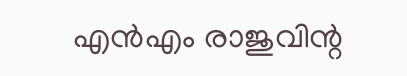എന്‍എം രാജുവിന്റ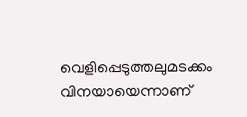വെളിപ്പെടുത്തലുമടക്കം വിനയായെന്നാണ്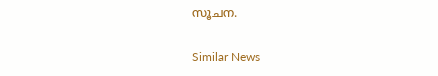സൂചന.

Similar News